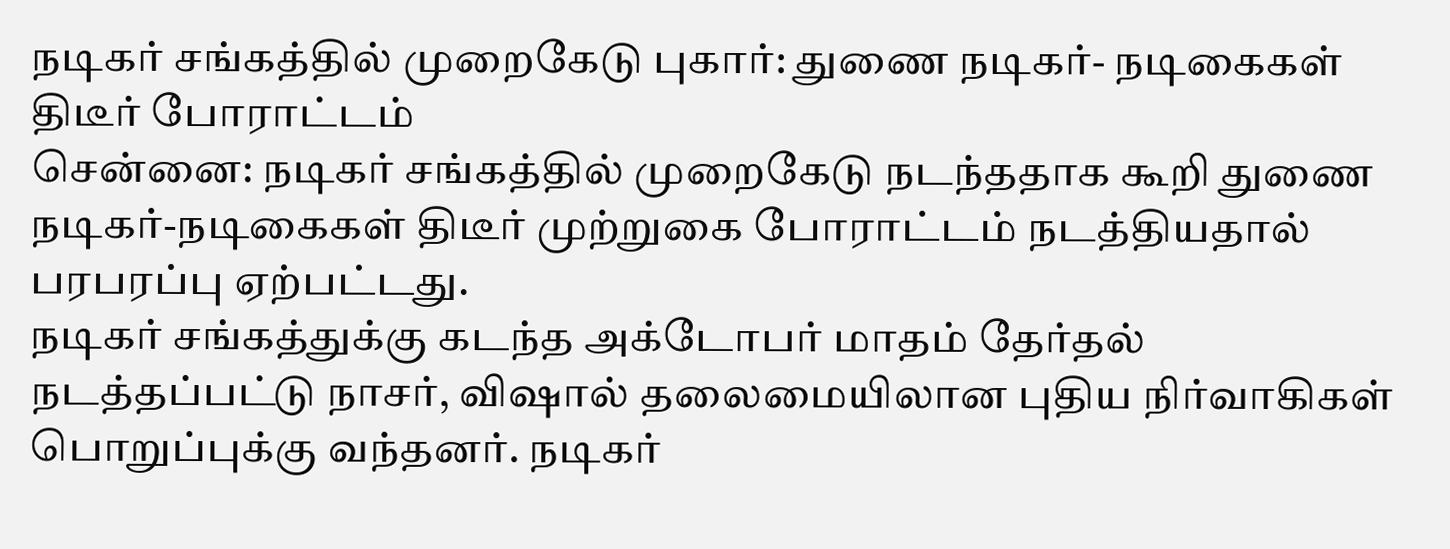நடிகர் சங்கத்தில் முறைகேடு புகார்: துணை நடிகர்- நடிகைகள் திடீர் போராட்டம்
சென்னை: நடிகர் சங்கத்தில் முறைகேடு நடந்ததாக கூறி துணை நடிகர்-நடிகைகள் திடீர் முற்றுகை போராட்டம் நடத்தியதால் பரபரப்பு ஏற்பட்டது.
நடிகர் சங்கத்துக்கு கடந்த அக்டோபர் மாதம் தேர்தல் நடத்தப்பட்டு நாசர், விஷால் தலைமையிலான புதிய நிர்வாகிகள் பொறுப்புக்கு வந்தனர். நடிகர்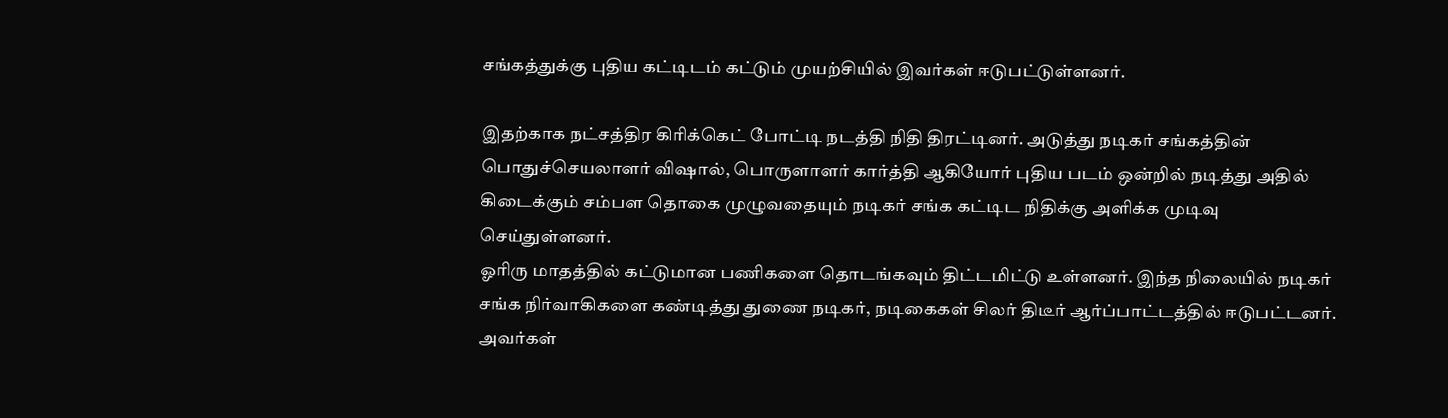சங்கத்துக்கு புதிய கட்டிடம் கட்டும் முயற்சியில் இவர்கள் ஈடுபட்டுள்ளனர்.

இதற்காக நட்சத்திர கிரிக்கெட் போட்டி நடத்தி நிதி திரட்டினர். அடுத்து நடிகர் சங்கத்தின் பொதுச்செயலாளர் விஷால், பொருளாளர் கார்த்தி ஆகியோர் புதிய படம் ஒன்றில் நடித்து அதில் கிடைக்கும் சம்பள தொகை முழுவதையும் நடிகர் சங்க கட்டிட நிதிக்கு அளிக்க முடிவு செய்துள்ளனர்.
ஓரிரு மாதத்தில் கட்டுமான பணிகளை தொடங்கவும் திட்டமிட்டு உள்ளனர். இந்த நிலையில் நடிகர் சங்க நிர்வாகிகளை கண்டித்து துணை நடிகர், நடிகைகள் சிலர் திடீர் ஆர்ப்பாட்டத்தில் ஈடுபட்டனர்.
அவர்கள்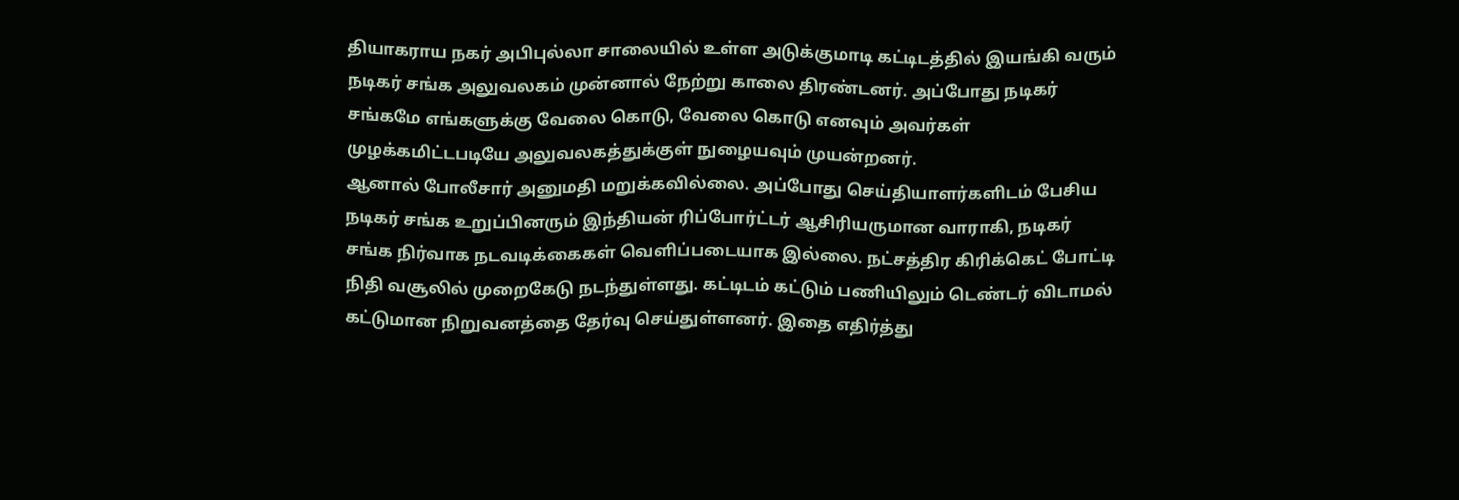தியாகராய நகர் அபிபுல்லா சாலையில் உள்ள அடுக்குமாடி கட்டிடத்தில் இயங்கி வரும் நடிகர் சங்க அலுவலகம் முன்னால் நேற்று காலை திரண்டனர். அப்போது நடிகர் சங்கமே எங்களுக்கு வேலை கொடு, வேலை கொடு எனவும் அவர்கள் முழக்கமிட்டபடியே அலுவலகத்துக்குள் நுழையவும் முயன்றனர்.
ஆனால் போலீசார் அனுமதி மறுக்கவில்லை. அப்போது செய்தியாளர்களிடம் பேசிய நடிகர் சங்க உறுப்பினரும் இந்தியன் ரிப்போர்ட்டர் ஆசிரியருமான வாராகி, நடிகர் சங்க நிர்வாக நடவடிக்கைகள் வெளிப்படையாக இல்லை. நட்சத்திர கிரிக்கெட் போட்டி நிதி வசூலில் முறைகேடு நடந்துள்ளது. கட்டிடம் கட்டும் பணியிலும் டெண்டர் விடாமல் கட்டுமான நிறுவனத்தை தேர்வு செய்துள்ளனர். இதை எதிர்த்து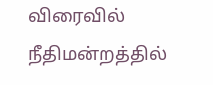விரைவில் நீதிமன்றத்தில்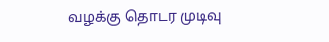வழக்கு தொடர முடிவு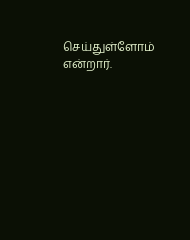செய்துள்ளோம் என்றார்.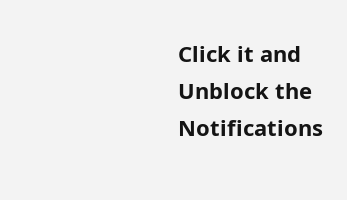Click it and Unblock the Notifications